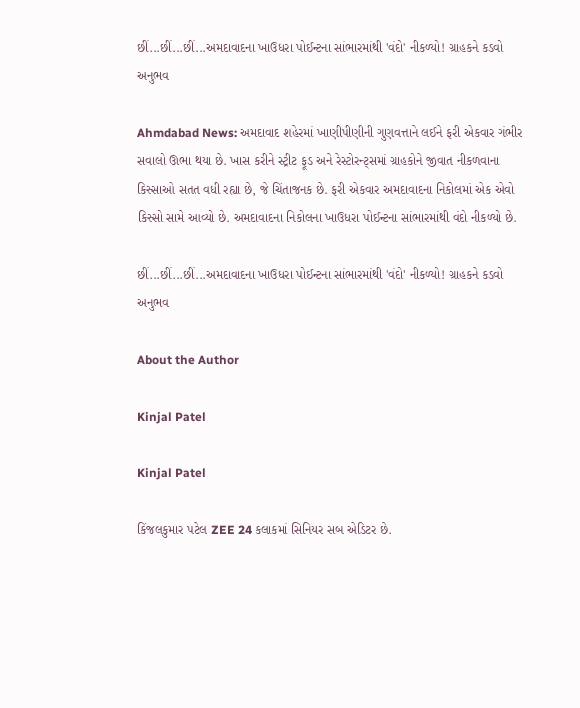છીં...છીં...છીં...અમદાવાદના ખાઉધરા પોઈન્ટના સાંભારમાંથી 'વંદો' નીકળ્યો! ગ્રાહકને કડવો અનુભવ

Ahmdabad News: અમદાવાદ શહેરમાં ખાણીપીણીની ગુણવત્તાને લઈને ફરી એકવાર ગંભીર સવાલો ઊભા થયા છે. ખાસ કરીને સ્ટ્રીટ ફૂડ અને રેસ્ટોરન્ટ્સમાં ગ્રાહકોને જીવાત નીકળવાના કિસ્સાઓ સતત વધી રહ્યા છે, જે ચિંતાજનક છે. ફરી એકવાર અમદાવાદના નિકોલમાં એક એવો કિસ્સો સામે આવ્યો છે. અમદાવાદના નિકોલના ખાઉધરા પોઈન્ટના સાંભારમાંથી વંદો નીકળ્યો છે.

છીં...છીં...છીં...અમદાવાદના ખાઉધરા પોઈન્ટના સાંભારમાંથી 'વંદો' નીકળ્યો! ગ્રાહકને કડવો અનુભવ

About the Author

Kinjal Patel

Kinjal Patel

કિંજલકુમાર પટેલ ZEE 24 કલાકમાં સિનિયર સબ એડિટર છે.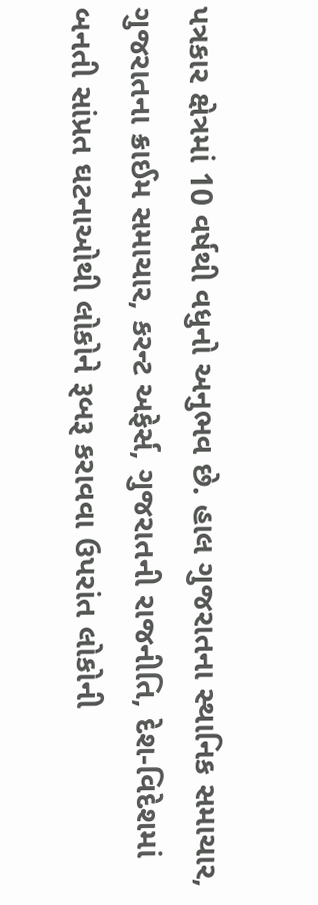પત્રકાર ક્ષેત્રમાં 10 વર્ષથી વધુનો અનુભવ છે. હાલ ગુજરાતના સ્થાનિક સમાચાર, ગુજરાતના ક્રાઈમ સમાચાર, કરન્ટ અફેર્સ, ગુજરાતની રાજનીતિ, દેશ-વિદેશમાં બનતી સાંપ્રત ઘટનાઓથી લોકોને રૂબરૂ કરાવવા ઉપરાંત લોકોની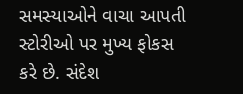સમસ્યાઓને વાચા આપતી સ્ટોરીઓ પર મુખ્ય ફોકસ કરે છે. સંદેશ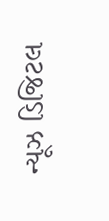ન્યૂઝ ડિજિટલ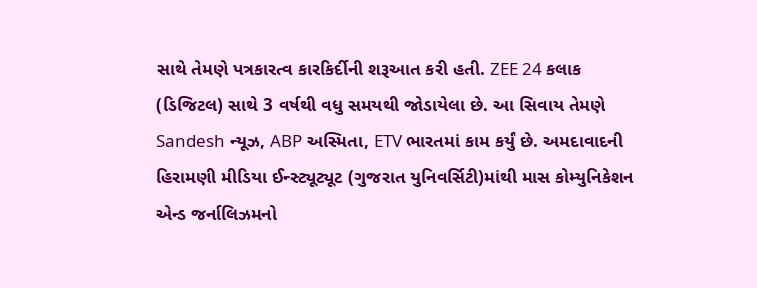સાથે તેમણે પત્રકારત્વ કારકિર્દીની શરૂઆત કરી હતી. ZEE 24 કલાક (ડિજિટલ) સાથે 3 વર્ષથી વધુ સમયથી જોડાયેલા છે. આ સિવાય તેમણે Sandesh ન્યૂઝ, ABP અસ્મિતા, ETV ભારતમાં કામ કર્યું છે. અમદાવાદની હિરામણી મીડિયા ઈન્સ્ટ્યૂટ્યૂટ (ગુજરાત યુનિવર્સિટી)માંથી માસ કોમ્યુનિકેશન એન્ડ જર્નાલિઝમનો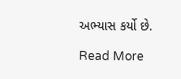અભ્યાસ કર્યો છે.

Read More